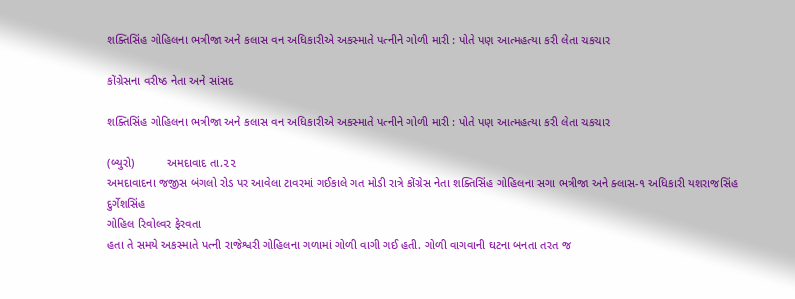શક્તિસિંહ ગોહિલના ભત્રીજા અને કલાસ વન અધિકારીએ અકસ્માતે પત્નીને ગોળી મારી : પોતે પણ આત્મહત્યા કરી લેતા ચકચાર

કોંગ્રેસના વરીષ્ઠ નેતા અને સાંસદ

શક્તિસિંહ ગોહિલના ભત્રીજા અને કલાસ વન અધિકારીએ અકસ્માતે પત્નીને ગોળી મારી : પોતે પણ આત્મહત્યા કરી લેતા ચકચાર

(બ્યુરો)          અમદાવાદ તા.૨૨
અમદાવાદના જજીસ બંગલો રોડ પર આવેલા ટાવરમાં ગઈકાલે ગત મોડી રાત્રે કોંગ્રેસ નેતા શક્તિસિંહ ગોહિલના સગા ભત્રીજા અને ક્લાસ-૧ અધિકારી યશરાજસિંહ દુર્ગેશસિંહ
ગોહિલ રિવોલ્વર ફેરવતા
હતા તે સમયે અકસ્માતે પત્ની રાજેશ્વરી ગોહિલના ગળામાં ગોળી વાગી ગઈ હતી. ગોળી વાગવાની ઘટના બનતા તરત જ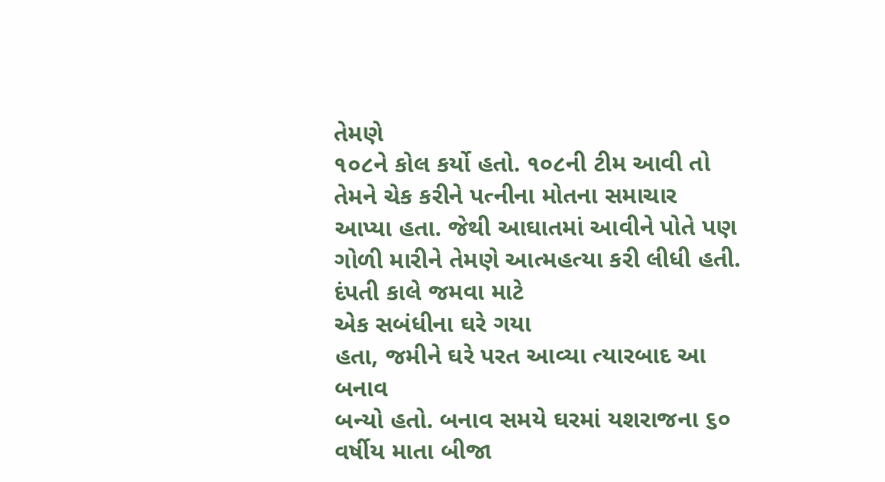તેમણે
૧૦૮ને કોલ કર્યો હતો. ૧૦૮ની ટીમ આવી તો તેમને ચેક કરીને પત્નીના મોતના સમાચાર આપ્યા હતા. જેથી આઘાતમાં આવીને પોતે પણ ગોળી મારીને તેમણે આત્મહત્યા કરી લીધી હતી.
દંપતી કાલે જમવા માટે
એક સબંધીના ઘરે ગયા
હતા, જમીને ઘરે પરત આવ્યા ત્યારબાદ આ બનાવ
બન્યો હતો. બનાવ સમયે ઘરમાં યશરાજના ૬૦ વર્ષીય માતા બીજા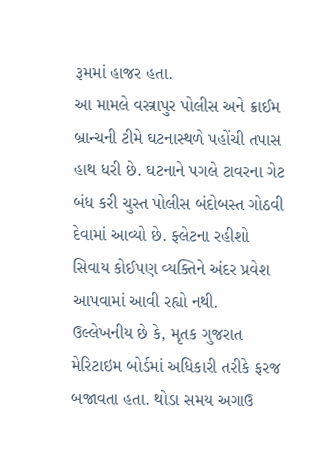રૂમમાં હાજર હતા.
આ મામલે વસ્ત્રાપુર પોલીસ અને ક્રાઈમ બ્રાન્ચની ટીમે ઘટનાસ્થળે પહોંચી તપાસ
હાથ ધરી છે. ઘટનાને પગલે ટાવરના ગેટ બંધ કરી ચુસ્ત પોલીસ બંદોબસ્ત ગોઠવી દેવામાં આવ્યો છે. ફ્લેટના રહીશો સિવાય કોઈપણ વ્યક્તિને અંદર પ્રવેશ આપવામાં આવી રહ્યો નથી.
ઉલ્લેખનીય છે કે, મૃતક ગુજરાત મેરિટાઇમ બોર્ડમાં અધિકારી તરીકે ફરજ બજાવતા હતા. થોડા સમય અગાઉ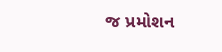જ પ્રમોશન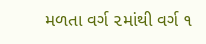મળતા વર્ગ ૨માંથી વર્ગ ૧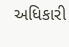અધિકારી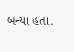બન્યા હતા.